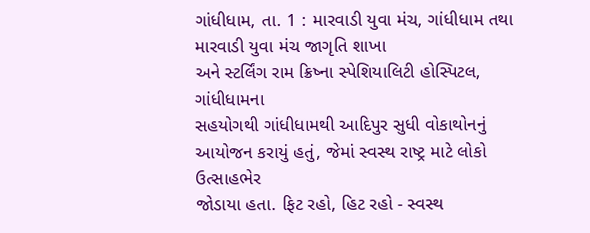ગાંધીધામ, તા. 1 : મારવાડી યુવા મંચ, ગાંધીધામ તથા મારવાડી યુવા મંચ જાગૃતિ શાખા
અને સ્ટર્લિંગ રામ ક્રિષ્ના સ્પેશિયાલિટી હોસ્પિટલ, ગાંધીધામના
સહયોગથી ગાંધીધામથી આદિપુર સુધી વોકાથોનનું આયોજન કરાયું હતું, જેમાં સ્વસ્થ રાષ્ટ્ર માટે લોકો ઉત્સાહભેર
જોડાયા હતા. ફિટ રહો, હિટ રહો - સ્વસ્થ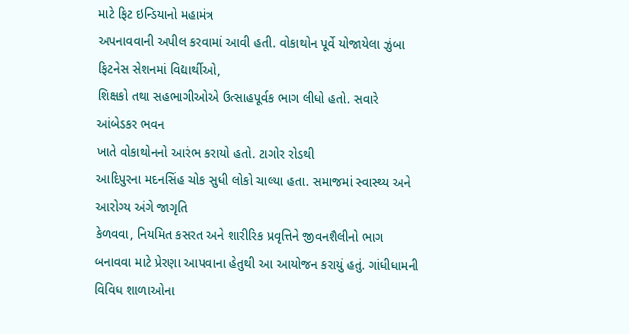માટે ફિટ ઇન્ડિયાનો મહામંત્ર
અપનાવવાની અપીલ કરવામાં આવી હતી. વોકાથોન પૂર્વે યોજાયેલા ઝુંબા ફિટનેસ સેશનમાં વિદ્યાર્થીઓ,
શિક્ષકો તથા સહભાગીઓએ ઉત્સાહપૂર્વક ભાગ લીધો હતો. સવારે આંબેડકર ભવન
ખાતે વોકાથોનનો આરંભ કરાયો હતો. ટાગોર રોડથી
આદિપુરના મદનસિંહ ચોક સુધી લોકો ચાલ્યા હતા. સમાજમાં સ્વાસ્થ્ય અને આરોગ્ય અંગે જાગૃતિ
કેળવવા, નિયમિત કસરત અને શારીરિક પ્રવૃત્તિને જીવનશૈલીનો ભાગ
બનાવવા માટે પ્રેરણા આપવાના હેતુથી આ આયોજન કરાયું હતું. ગાંધીધામની વિવિધ શાળાઓના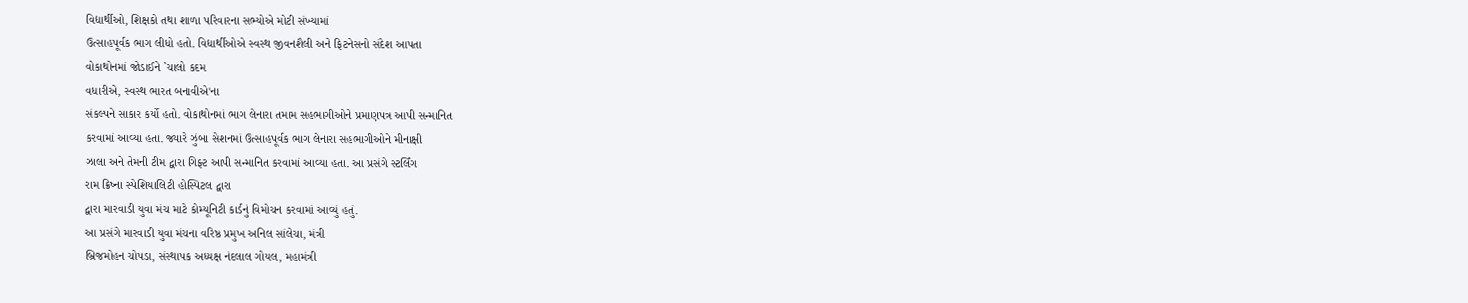વિદ્યાર્થીઓ, શિક્ષકો તથા શાળા પરિવારના સભ્યોએ મોટી સંખ્યામાં
ઉત્સાહપૂર્વક ભાગ લીધો હતો. વિદ્યાર્થીઓએ સ્વસ્થ જીવનશૈલી અને ફિટનેસનો સંદેશ આપતા
વોકાથોનમાં જોડાઈને `ચાલો કદમ
વધારીએ, સ્વસ્થ ભારત બનાવીએ'ના
સંકલ્પને સાકાર કર્યો હતો. વોકાથોનમાં ભાગ લેનારા તમામ સહભાગીઓને પ્રમાણપત્ર આપી સન્માનિત
કરવામાં આવ્યા હતા. જ્યારે ઝુંબા સેશનમાં ઉત્સાહપૂર્વક ભાગ લેનારા સહભાગીઓને મીનાક્ષી
ઝાલા અને તેમની ટીમ દ્વારા ગિફ્ટ આપી સન્માનિત કરવામાં આવ્યા હતા. આ પ્રસંગે સ્ટર્લિંગ
રામ ક્રિષ્ના સ્પેશિયાલિટી હોસ્પિટલ દ્વારા
દ્વારા મારવાડી યુવા મંચ માટે કોમ્યૂનિટી કાર્ડનું વિમોચન કરવામાં આવ્યું હતું.
આ પ્રસંગે મારવાડી યુવા મંચના વરિષ્ઠ પ્રમુખ અનિલ સાંલેચા, મંત્રી
બ્રિજમોહન ચોપડા, સંસ્થાપક અધ્યક્ષ નંદલાલ ગોયલ, મહામંત્રી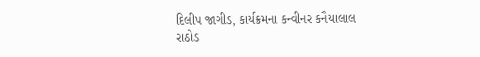દિલીપ જાગીડ, કાર્યક્રમના કન્વીનર કનૈયાલાલ
રાઠોડ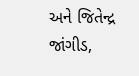અને જિતેન્દ્ર જાંગીડ,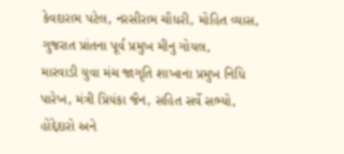કેવદારામ પટેલ, નરસીરામ ચૌધરી, મોહિત વ્યાસ, ગુજરાત પ્રાંતના પૂર્વ પ્રમુખ મીનુ ગોયલ,
મારવાડી યુવા મંચ જાગૃતિ શાખાના પ્રમુખ નિધિ પારેખ, મંત્રી પ્રિયંકા જૈન, સહિત સર્વે સભ્યો, હોદ્દેદારો અને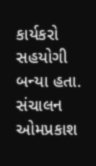કાર્યકરો સહયોગી બન્યા હતા. સંચાલન ઓમપ્રકાશ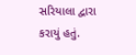સરિયાલા દ્વારા
કરાયું હતું.